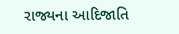રાજ્યના આદિજાતિ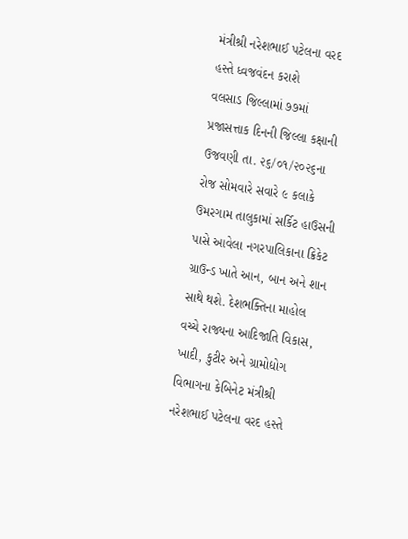મંત્રીશ્રી નરેશભાઈ પટેલના વરદ હસ્તે ધ્વજવંદન કરાશે
વલસાડ જિલ્લામાં ૭૭માં પ્રજાસત્તાક દિનની જિલ્લા કક્ષાની ઉજવણી તા. ૨૬/૦૧/૨૦૨૬ના રોજ સોમવારે સવારે ૯ કલાકે ઉમરગામ તાલુકામાં સર્કિટ હાઉસની પાસે આવેલા નગરપાલિકાના ક્રિકેટ ગ્રાઉન્ડ ખાતે આન, બાન અને શાન સાથે થશે. દેશભક્તિના માહોલ વચ્ચે રાજ્યના આદિજાતિ વિકાસ, ખાદી, કુટીર અને ગ્રામોદ્યોગ વિભાગના કેબિનેટ મંત્રીશ્રી નરેશભાઈ પટેલના વરદ હસ્તે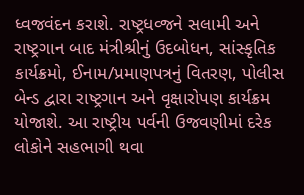ધ્વજવંદન કરાશે. રાષ્ટ્રધવ્જને સલામી અને રાષ્ટ્રગાન બાદ મંત્રીશ્રીનું ઉદબોધન, સાંસ્કૃતિક કાર્યક્રમો, ઈનામ/પ્રમાણપત્રનું વિતરણ, પોલીસ બેન્ડ દ્વારા રાષ્ટ્રગાન અને વૃક્ષારોપણ કાર્યક્રમ યોજાશે. આ રાષ્ટ્રીય પર્વની ઉજવણીમાં દરેક લોકોને સહભાગી થવા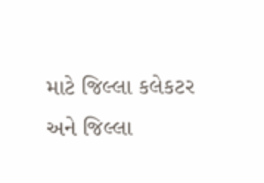માટે જિલ્લા કલેકટર અને જિલ્લા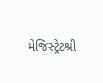મેજિસ્ટ્રેટશ્રી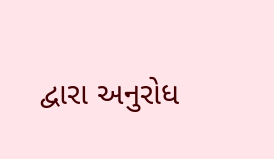દ્વારા અનુરોધ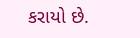કરાયો છે.